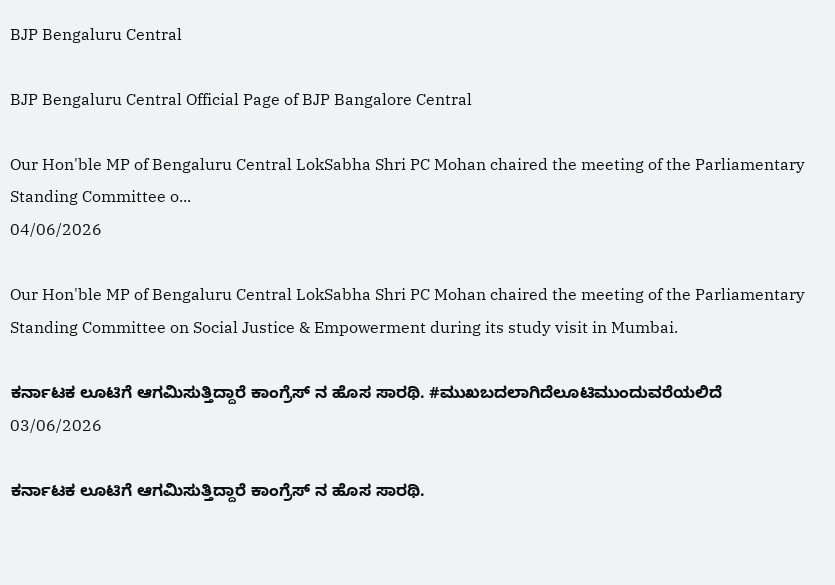BJP Bengaluru Central

BJP Bengaluru Central Official Page of BJP Bangalore Central

Our Hon'ble MP of Bengaluru Central LokSabha Shri PC Mohan chaired the meeting of the Parliamentary Standing Committee o...
04/06/2026

Our Hon'ble MP of Bengaluru Central LokSabha Shri PC Mohan chaired the meeting of the Parliamentary Standing Committee on Social Justice & Empowerment during its study visit in Mumbai.

ಕರ್ನಾಟಕ ಲೂಟಿಗೆ ಆಗಮಿಸುತ್ತಿದ್ದಾರೆ ಕಾಂಗ್ರೆಸ್ ನ ಹೊಸ ಸಾರಥಿ. #ಮುಖಬದಲಾಗಿದೆಲೂಟಿಮುಂದುವರೆಯಲಿದೆ
03/06/2026

ಕರ್ನಾಟಕ ಲೂಟಿಗೆ ಆಗಮಿಸುತ್ತಿದ್ದಾರೆ ಕಾಂಗ್ರೆಸ್ ನ ಹೊಸ ಸಾರಥಿ.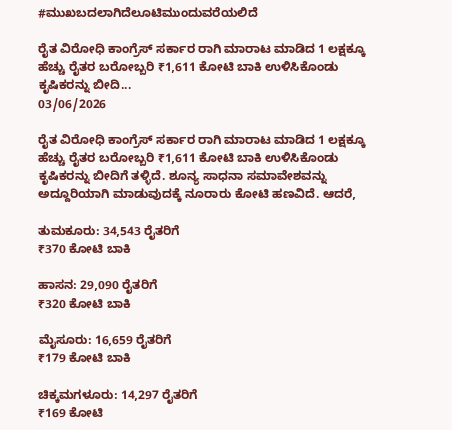#ಮುಖಬದಲಾಗಿದೆಲೂಟಿಮುಂದುವರೆಯಲಿದೆ

ರೈತ ವಿರೋಧಿ ಕಾಂಗ್ರೆಸ್ ಸರ್ಕಾರ ರಾಗಿ ಮಾರಾಟ ಮಾಡಿದ 1 ಲಕ್ಷಕ್ಕೂ ಹೆಚ್ಚು ರೈತರ ಬರೋಬ್ಬರಿ ₹1,611 ಕೋಟಿ ಬಾಕಿ ಉಳಿಸಿಕೊಂಡು ಕೃಷಿಕರನ್ನು ಬೀದಿ...
03/06/2026

ರೈತ ವಿರೋಧಿ ಕಾಂಗ್ರೆಸ್ ಸರ್ಕಾರ ರಾಗಿ ಮಾರಾಟ ಮಾಡಿದ 1 ಲಕ್ಷಕ್ಕೂ ಹೆಚ್ಚು ರೈತರ ಬರೋಬ್ಬರಿ ₹1,611 ಕೋಟಿ ಬಾಕಿ ಉಳಿಸಿಕೊಂಡು ಕೃಷಿಕರನ್ನು ಬೀದಿಗೆ ತಳ್ಳಿದೆ. ಶೂನ್ಯ ಸಾಧನಾ ಸಮಾವೇಶವನ್ನು ಅದ್ದೂರಿಯಾಗಿ ಮಾಡುವುದಕ್ಕೆ ನೂರಾರು ಕೋಟಿ ಹಣವಿದೆ. ಆದರೆ,

ತುಮಕೂರು: 34,543 ರೈತರಿಗೆ
₹370 ಕೋಟಿ ಬಾಕಿ

ಹಾಸನ: 29,090 ರೈತರಿಗೆ
₹320 ಕೋಟಿ ಬಾಕಿ

ಮೈಸೂರು: 16,659 ರೈತರಿಗೆ
₹179 ಕೋಟಿ ಬಾಕಿ

ಚಿಕ್ಕಮಗಳೂರು: 14,297 ರೈತರಿಗೆ
₹169 ಕೋಟಿ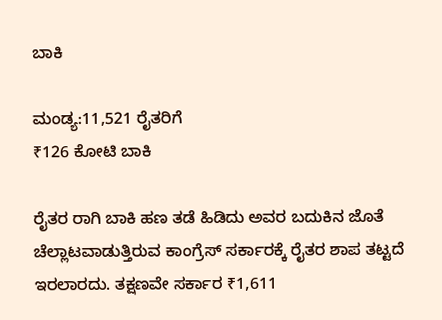ಬಾಕಿ

ಮಂಡ್ಯ:11,521 ರೈತರಿಗೆ
₹126 ಕೋಟಿ ಬಾಕಿ

ರೈತರ ರಾಗಿ ಬಾಕಿ ಹಣ ತಡೆ ಹಿಡಿದು ಅವರ ಬದುಕಿನ ಜೊತೆ ಚೆಲ್ಲಾಟವಾಡುತ್ತಿರುವ ಕಾಂಗ್ರೆಸ್‌ ಸರ್ಕಾರಕ್ಕೆ ರೈತರ ಶಾಪ ತಟ್ಟದೆ ಇರಲಾರದು. ತಕ್ಷಣವೇ ಸರ್ಕಾರ ₹1,611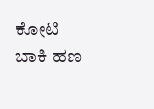ಕೋಟಿ ಬಾಕಿ ಹಣ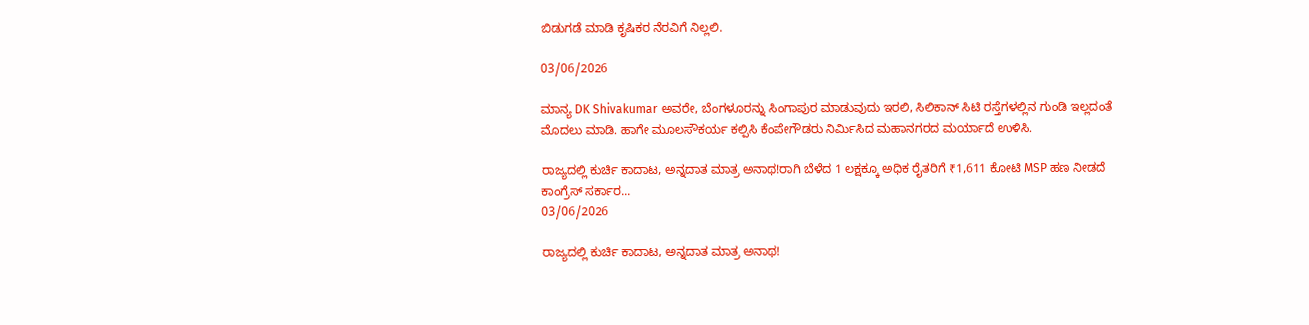ಬಿಡುಗಡೆ ಮಾಡಿ ಕೃಷಿಕರ ನೆರವಿಗೆ ನಿಲ್ಲಲಿ.

03/06/2026

ಮಾನ್ಯ DK Shivakumar ಅವರೇ, ಬೆಂಗಳೂರನ್ನು ಸಿಂಗಾಪುರ ಮಾಡುವುದು ಇರಲಿ, ಸಿಲಿಕಾನ್‌ ಸಿಟಿ ರಸ್ತೆಗಳಲ್ಲಿನ ಗುಂಡಿ ಇಲ್ಲದಂತೆ ಮೊದಲು ಮಾಡಿ. ಹಾಗೇ ಮೂಲಸೌಕರ್ಯ ಕಲ್ಪಿಸಿ ಕೆಂಪೇಗೌಡರು ನಿರ್ಮಿಸಿದ ಮಹಾನಗರದ ಮರ್ಯಾದೆ ಉಳಿಸಿ.

ರಾಜ್ಯದಲ್ಲಿ ಕುರ್ಚಿ ಕಾದಾಟ, ಅನ್ನದಾತ ಮಾತ್ರ ಅನಾಥ!ರಾಗಿ ಬೆಳೆದ 1 ಲಕ್ಷಕ್ಕೂ ಅಧಿಕ ರೈತರಿಗೆ ₹1,611 ಕೋಟಿ MSP ಹಣ ನೀಡದೆ ಕಾಂಗ್ರೆಸ್ ಸರ್ಕಾರ...
03/06/2026

ರಾಜ್ಯದಲ್ಲಿ ಕುರ್ಚಿ ಕಾದಾಟ, ಅನ್ನದಾತ ಮಾತ್ರ ಅನಾಥ!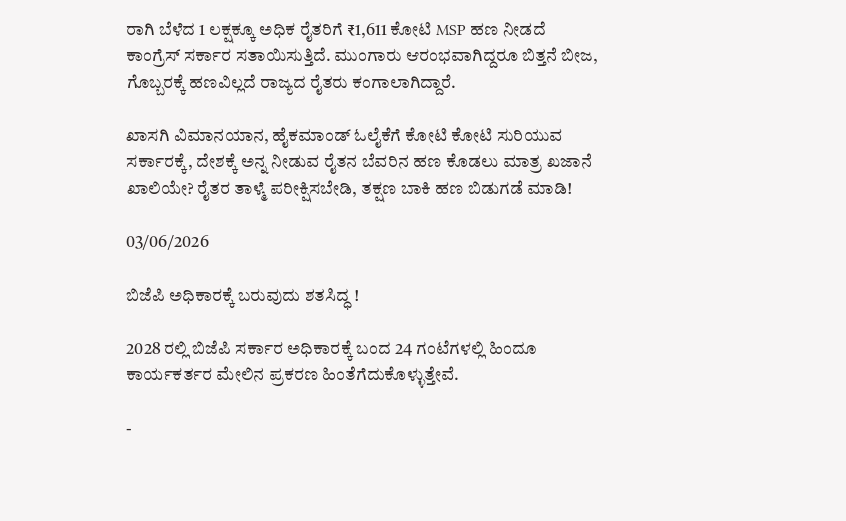ರಾಗಿ ಬೆಳೆದ 1 ಲಕ್ಷಕ್ಕೂ ಅಧಿಕ ರೈತರಿಗೆ ₹1,611 ಕೋಟಿ MSP ಹಣ ನೀಡದೆ ಕಾಂಗ್ರೆಸ್ ಸರ್ಕಾರ ಸತಾಯಿಸುತ್ತಿದೆ. ಮುಂಗಾರು ಆರಂಭವಾಗಿದ್ದರೂ ಬಿತ್ತನೆ ಬೀಜ, ಗೊಬ್ಬರಕ್ಕೆ ಹಣವಿಲ್ಲದೆ ರಾಜ್ಯದ ರೈತರು ಕಂಗಾಲಾಗಿದ್ದಾರೆ.

ಖಾಸಗಿ ವಿಮಾನಯಾನ, ಹೈಕಮಾಂಡ್ ಓಲೈಕೆಗೆ ಕೋಟಿ ಕೋಟಿ ಸುರಿಯುವ ಸರ್ಕಾರಕ್ಕೆ, ದೇಶಕ್ಕೆ ಅನ್ನ ನೀಡುವ ರೈತನ ಬೆವರಿನ ಹಣ ಕೊಡಲು ಮಾತ್ರ ಖಜಾನೆ ಖಾಲಿಯೇ? ರೈತರ ತಾಳ್ಮೆ ಪರೀಕ್ಷಿಸಬೇಡಿ, ತಕ್ಷಣ ಬಾಕಿ ಹಣ ಬಿಡುಗಡೆ ಮಾಡಿ!

03/06/2026

ಬಿಜೆಪಿ ಅಧಿಕಾರಕ್ಕೆ ಬರುವುದು ಶತಸಿದ್ಧ !

2028 ರಲ್ಲಿ ಬಿಜೆಪಿ ಸರ್ಕಾರ ಅಧಿಕಾರಕ್ಕೆ ಬಂದ 24 ಗಂಟೆಗಳಲ್ಲಿ ಹಿಂದೂ ಕಾರ್ಯಕರ್ತರ ಮೇಲಿನ ಪ್ರಕರಣ ಹಿಂತೆಗೆದುಕೊಳ್ಳುತ್ತೇವೆ.

-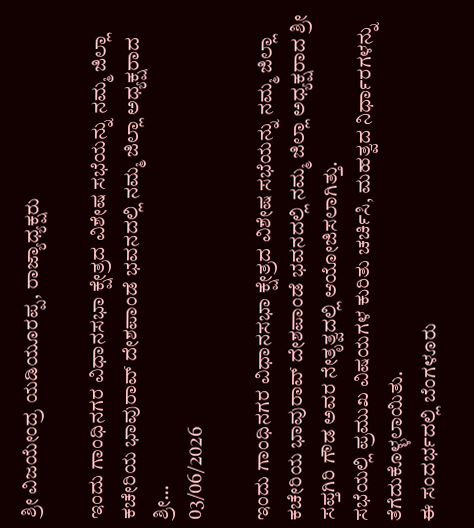ಶ್ರೀ ವಿಜಯೇಂದ್ರ ಯಡಿಯೂರಪ್ಪ, ರಾಜ್ಯಾಧ್ಯಕ್ಷರು

ಇಂದು ಗಾಂಧಿನಗರ ವಿಧಾನಸಭಾ ಕ್ಷೇತ್ರದ ವಿಶೇಷ ಸಭೆಯನ್ನು ನಮ್ಮ ಜಿಲ್ಲಾ ಕಚೇರಿಯ ಭಾವುರಾವ್ ದೇಶಪಾಂಡೆ ಭವನದಲ್ಲಿ ನಮ್ಮ ಜಿಲ್ಲಾ ಅಧ್ಯಕ್ಷರಾದ ಶ್ರೀ...
03/06/2026

ಇಂದು ಗಾಂಧಿನಗರ ವಿಧಾನಸಭಾ ಕ್ಷೇತ್ರದ ವಿಶೇಷ ಸಭೆಯನ್ನು ನಮ್ಮ ಜಿಲ್ಲಾ ಕಚೇರಿಯ ಭಾವುರಾವ್ ದೇಶಪಾಂಡೆ ಭವನದಲ್ಲಿ ನಮ್ಮ ಜಿಲ್ಲಾ ಅಧ್ಯಕ್ಷರಾದ ಶ್ರೀ ಸಪ್ತಗಿರಿ ಗೌಡ ಅವರ ನೇತೃತ್ವದಲ್ಲಿ ಆಯೋಜಿಸಲಾಗಿತ್ತು.
ಸಭೆಯಲ್ಲಿ ಪ್ರಮುಖ ವಿಷಯಗಳ ಕುರಿತು ಚರ್ಚಿಸಿ, ಮಹತ್ವದ ನಿರ್ಧಾರಗಳನ್ನು ತೆಗೆದುಕೊಳ್ಳಲಾಯಿತು.
ಈ ಸಂದರ್ಭದಲ್ಲಿ ಬೆಂಗಳೂರು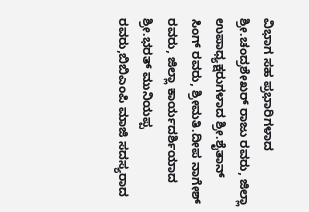ವಿಭಾಗ ಸಹ ಪ್ರಭಾರಿಗಳಾದ ಶ್ರೀ.ಚಂದ್ರಶೇಖರ್ ರಾಜು ರವರು, ಜಿಲ್ಲಾ ಉಪಾಧ್ಯಕ್ಷರುಗಳಾದ ಶ್ರೀ.ಶೈತಾನ್ ಸಿಂಗ್ ರವರು, ಶ್ರೀಮತಿ.ದೀಪ ನಾಗೇಶ್ ರವರು, ಜಿಲ್ಲಾ ಕಾರ್ಯದರ್ಶಿಯಾದ ಶ್ರೀ.ಭರತ್ ಮುನಿಯಪ್ಪ ರವರು,ಬಿಬಿಎಂಪಿ ಮಾಜಿ ಸದಸ್ಯರಾದ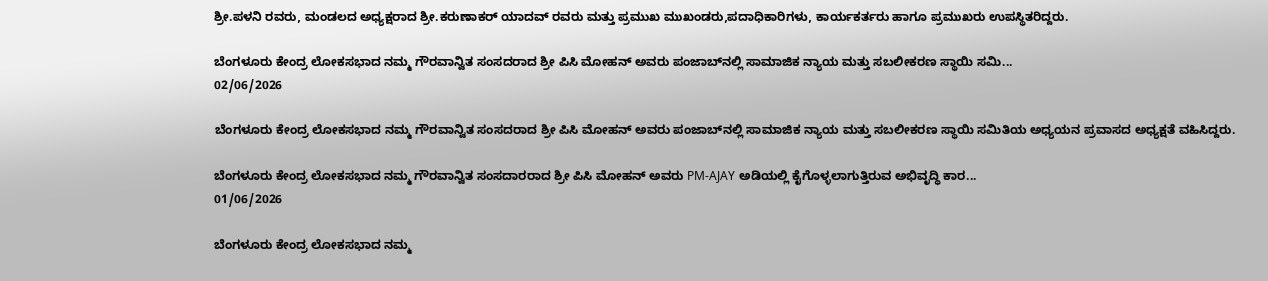ಶ್ರೀ.ಪಳನಿ ರವರು, ಮಂಡಲದ ಅಧ್ಯಕ್ಷರಾದ ಶ್ರೀ.ಕರುಣಾಕರ್ ಯಾದವ್ ರವರು ಮತ್ತು ಪ್ರಮುಖ ಮುಖಂಡರು,ಪದಾಧಿಕಾರಿಗಳು, ಕಾರ್ಯಕರ್ತರು ಹಾಗೂ ಪ್ರಮುಖರು ಉಪಸ್ಥಿತರಿದ್ದರು.

ಬೆಂಗಳೂರು ಕೇಂದ್ರ ಲೋಕಸಭಾದ ನಮ್ಮ ಗೌರವಾನ್ವಿತ ಸಂಸದರಾದ ಶ್ರೀ ಪಿಸಿ ಮೋಹನ್ ಅವರು ಪಂಜಾಬ್‌ನಲ್ಲಿ ಸಾಮಾಜಿಕ ನ್ಯಾಯ ಮತ್ತು ಸಬಲೀಕರಣ ಸ್ಥಾಯಿ ಸಮಿ...
02/06/2026

ಬೆಂಗಳೂರು ಕೇಂದ್ರ ಲೋಕಸಭಾದ ನಮ್ಮ ಗೌರವಾನ್ವಿತ ಸಂಸದರಾದ ಶ್ರೀ ಪಿಸಿ ಮೋಹನ್ ಅವರು ಪಂಜಾಬ್‌ನಲ್ಲಿ ಸಾಮಾಜಿಕ ನ್ಯಾಯ ಮತ್ತು ಸಬಲೀಕರಣ ಸ್ಥಾಯಿ ಸಮಿತಿಯ ಅಧ್ಯಯನ ಪ್ರವಾಸದ ಅಧ್ಯಕ್ಷತೆ ವಹಿಸಿದ್ದರು.

ಬೆಂಗಳೂರು ಕೇಂದ್ರ ಲೋಕಸಭಾದ ನಮ್ಮ ಗೌರವಾನ್ವಿತ ಸಂಸದಾರರಾದ ಶ್ರೀ ಪಿಸಿ ಮೋಹನ್ ಅವರು PM-AJAY ಅಡಿಯಲ್ಲಿ ಕೈಗೊಳ್ಳಲಾಗುತ್ತಿರುವ ಅಭಿವೃದ್ಧಿ ಕಾರ...
01/06/2026

ಬೆಂಗಳೂರು ಕೇಂದ್ರ ಲೋಕಸಭಾದ ನಮ್ಮ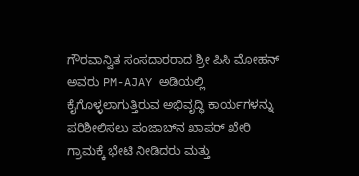ಗೌರವಾನ್ವಿತ ಸಂಸದಾರರಾದ ಶ್ರೀ ಪಿಸಿ ಮೋಹನ್ ಅವರು PM-AJAY ಅಡಿಯಲ್ಲಿ ಕೈಗೊಳ್ಳಲಾಗುತ್ತಿರುವ ಅಭಿವೃದ್ಧಿ ಕಾರ್ಯಗಳನ್ನು ಪರಿಶೀಲಿಸಲು ಪಂಜಾಬ್‌ನ ಖಾಪರ್ ಖೇರಿ ಗ್ರಾಮಕ್ಕೆ ಭೇಟಿ ನೀಡಿದರು ಮತ್ತು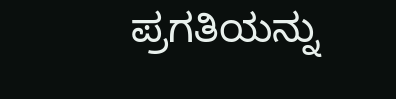ಪ್ರಗತಿಯನ್ನು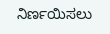ನಿರ್ಣಯಿಸಲು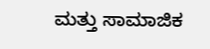ಮತ್ತು ಸಾಮಾಜಿಕ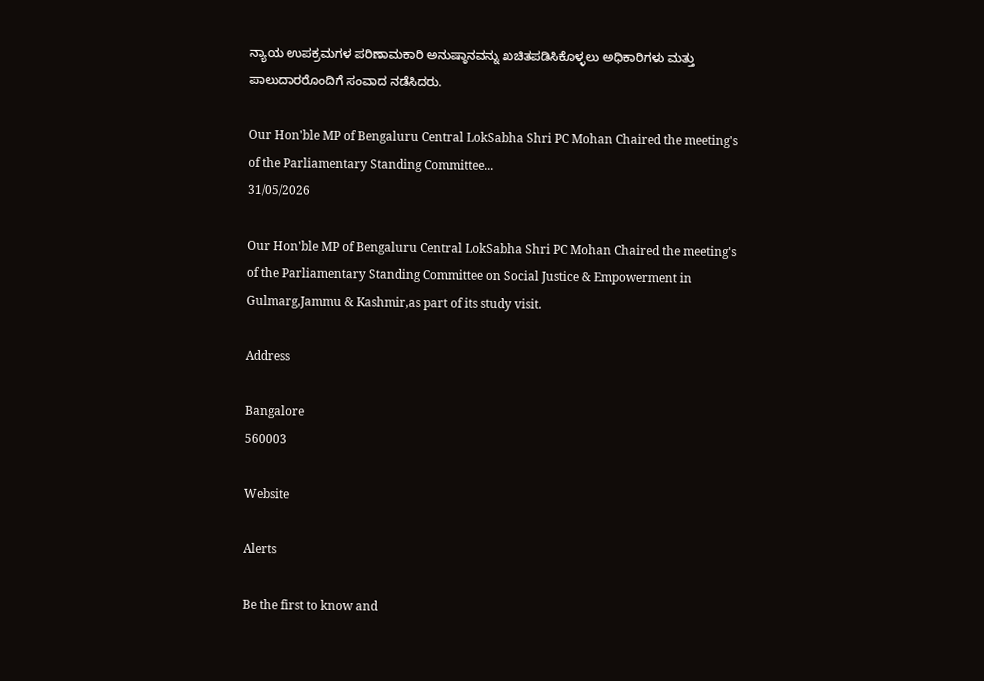ನ್ಯಾಯ ಉಪಕ್ರಮಗಳ ಪರಿಣಾಮಕಾರಿ ಅನುಷ್ಠಾನವನ್ನು ಖಚಿತಪಡಿಸಿಕೊಳ್ಳಲು ಅಧಿಕಾರಿಗಳು ಮತ್ತು ಪಾಲುದಾರರೊಂದಿಗೆ ಸಂವಾದ ನಡೆಸಿದರು.

Our Hon'ble MP of Bengaluru Central LokSabha Shri PC Mohan Chaired the meeting's of the Parliamentary Standing Committee...
31/05/2026

Our Hon'ble MP of Bengaluru Central LokSabha Shri PC Mohan Chaired the meeting's of the Parliamentary Standing Committee on Social Justice & Empowerment in Gulmarg,Jammu & Kashmir,as part of its study visit.

Address

Bangalore
560003

Website

Alerts

Be the first to know and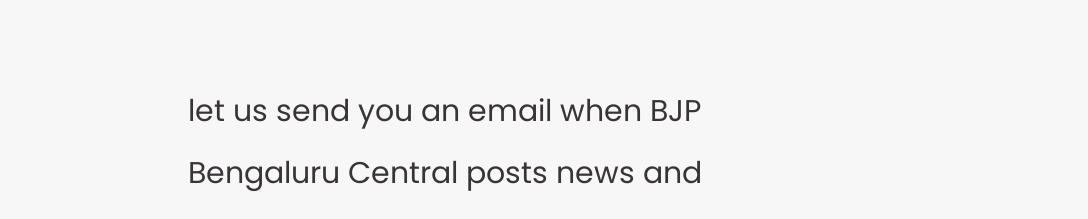let us send you an email when BJP Bengaluru Central posts news and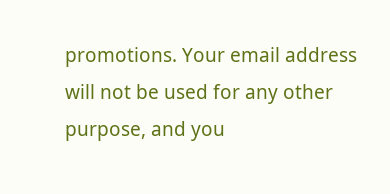promotions. Your email address will not be used for any other purpose, and you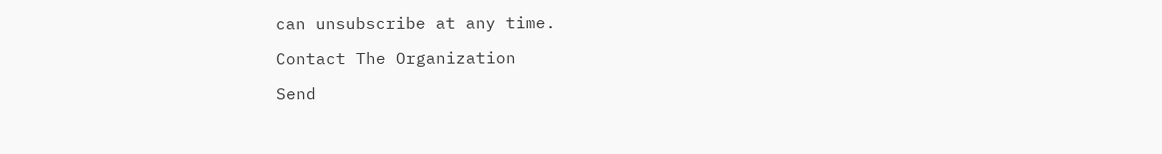can unsubscribe at any time.

Contact The Organization

Send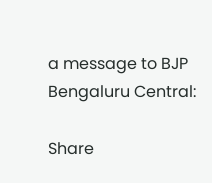a message to BJP Bengaluru Central:

Share